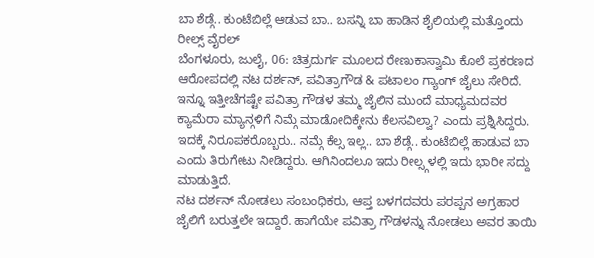ಬಾ ಶೆಡ್ಗೆ.. ಕುಂಟೆಬಿಲ್ಲೆ ಆಡುವ ಬಾ.. ಬಸನ್ನಿ ಬಾ ಹಾಡಿನ ಶೈಲಿಯಲ್ಲಿ ಮತ್ತೊಂದು ರೀಲ್ಸ್ ವೈರಲ್
ಬೆಂಗಳೂರು, ಜುಲೈ, 06: ಚಿತ್ರದುರ್ಗ ಮೂಲದ ರೇಣುಕಾಸ್ವಾಮಿ ಕೊಲೆ ಪ್ರಕರಣದ ಆರೋಪದಲ್ಲಿ ನಟ ದರ್ಶನ್, ಪವಿತ್ರಾಗೌಡ & ಪಟಾಲಂ ಗ್ಯಾಂಗ್ ಜೈಲು ಸೇರಿದೆ. ಇನ್ನೂ ಇತ್ತೀಚೆಗಷ್ಟೇ ಪವಿತ್ರಾ ಗೌಡಳ ತಮ್ಮ ಜೈಲಿನ ಮುಂದೆ ಮಾಧ್ಯಮದವರ ಕ್ಯಾಮೆರಾ ಮ್ಯಾನ್ಗಳಿಗೆ ನಿಮ್ಗೆ ಮಾಡೋದಿಕ್ಕೇನು ಕೆಲಸವಿಲ್ವಾ? ಎಂದು ಪ್ರಶ್ನಿಸಿದ್ದರು. ಇದಕ್ಕೆ ನಿರೂಪಕರೊಬ್ಬರು.. ನಮ್ಗೆ ಕೆಲ್ಸ ಇಲ್ಲ.. ಬಾ ಶೆಡ್ಗೆ.. ಕುಂಟೆಬಿಲ್ಲೆ ಹಾಡುವ ಬಾ ಎಂದು ತಿರುಗೇಟು ನೀಡಿದ್ದರು. ಆಗಿನಿಂದಲೂ ಇದು ರೀಲ್ಸ್ಗಳಲ್ಲಿ ಇದು ಭಾರೀ ಸದ್ದು ಮಾಡುತ್ತಿದೆ.
ನಟ ದರ್ಶನ್ ನೋಡಲು ಸಂಬಂಧಿಕರು, ಆಪ್ತ ಬಳಗದವರು ಪರಪ್ಪನ ಅಗ್ರಹಾರ ಜೈಲಿಗೆ ಬರುತ್ತಲೇ ಇದ್ದಾರೆ. ಹಾಗೆಯೇ ಪವಿತ್ರಾ ಗೌಡಳನ್ನು ನೋಡಲು ಅವರ ತಾಯಿ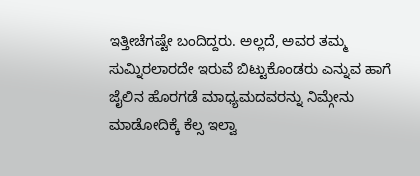ಇತ್ತೀಚೆಗಷ್ಟೇ ಬಂದಿದ್ದರು. ಅಲ್ಲದೆ, ಅವರ ತಮ್ಮ ಸುಮ್ನಿರಲಾರದೇ ಇರುವೆ ಬಿಟ್ಟುಕೊಂಡರು ಎನ್ನುವ ಹಾಗೆ ಜೈಲಿನ ಹೊರಗಡೆ ಮಾಧ್ಯಮದವರನ್ನು ನಿಮ್ಗೇನು ಮಾಡೋದಿಕ್ಕೆ ಕೆಲ್ಸ ಇಲ್ವಾ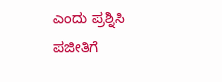ಎಂದು ಪ್ರಶ್ನಿಸಿ ಪಜೀತಿಗೆ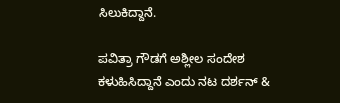ಸಿಲುಕಿದ್ದಾನೆ.

ಪವಿತ್ರಾ ಗೌಡಗೆ ಅಶ್ಲೀಲ ಸಂದೇಶ ಕಳುಹಿಸಿದ್ದಾನೆ ಎಂದು ನಟ ದರ್ಶನ್ &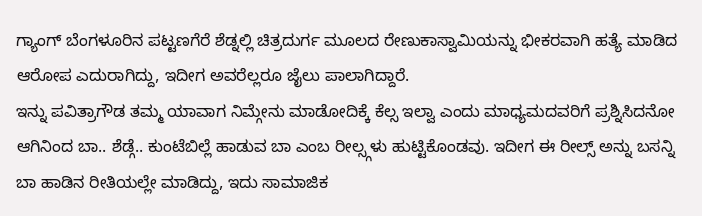ಗ್ಯಾಂಗ್ ಬೆಂಗಳೂರಿನ ಪಟ್ಟಣಗೆರೆ ಶೆಡ್ನಲ್ಲಿ ಚಿತ್ರದುರ್ಗ ಮೂಲದ ರೇಣುಕಾಸ್ವಾಮಿಯನ್ನು ಭೀಕರವಾಗಿ ಹತ್ಯೆ ಮಾಡಿದ ಆರೋಪ ಎದುರಾಗಿದ್ದು, ಇದೀಗ ಅವರೆಲ್ಲರೂ ಜೈಲು ಪಾಲಾಗಿದ್ದಾರೆ.
ಇನ್ನು ಪವಿತ್ರಾಗೌಡ ತಮ್ಮ ಯಾವಾಗ ನಿಮ್ಗೇನು ಮಾಡೋದಿಕ್ಕೆ ಕೆಲ್ಸ ಇಲ್ವಾ ಎಂದು ಮಾಧ್ಯಮದವರಿಗೆ ಪ್ರಶ್ನಿಸಿದನೋ ಆಗಿನಿಂದ ಬಾ.. ಶೆಡ್ಗೆ.. ಕುಂಟೆಬಿಲ್ಲೆ ಹಾಡುವ ಬಾ ಎಂಬ ರೀಲ್ಸ್ಗಳು ಹುಟ್ಟಿಕೊಂಡವು. ಇದೀಗ ಈ ರೀಲ್ಸ್ ಅನ್ನು ಬಸನ್ನಿ ಬಾ ಹಾಡಿನ ರೀತಿಯಲ್ಲೇ ಮಾಡಿದ್ದು, ಇದು ಸಾಮಾಜಿಕ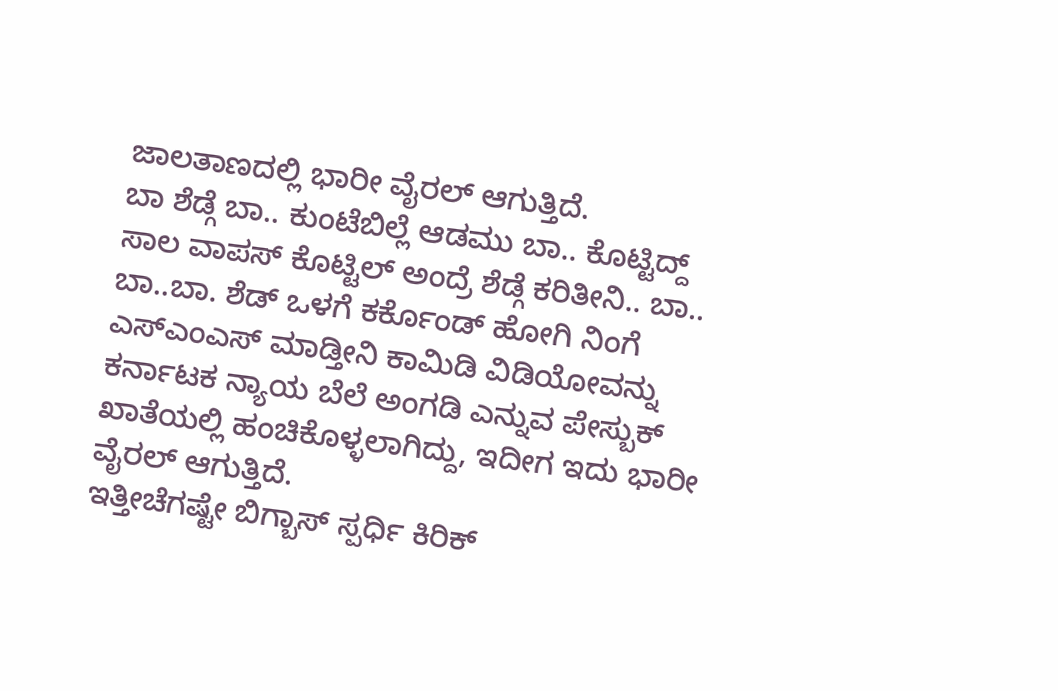ಜಾಲತಾಣದಲ್ಲಿ ಭಾರೀ ವೈರಲ್ ಆಗುತ್ತಿದೆ.
ಬಾ ಶೆಡ್ಗೆ ಬಾ.. ಕುಂಟೆಬಿಲ್ಲೆ ಆಡಮು ಬಾ.. ಕೊಟ್ಟಿದ್ದ್ ಸಾಲ ವಾಪಸ್ ಕೊಟ್ಟಿಲ್ ಅಂದ್ರೆ ಶೆಡ್ಗೆ ಕರಿತೀನಿ.. ಬಾ.. ಬಾ..ಬಾ. ಶೆಡ್ ಒಳಗೆ ಕರ್ಕೊಂಡ್ ಹೋಗಿ ನಿಂಗೆ ಎಸ್ಎಂಎಸ್ ಮಾಡ್ತೀನಿ ಕಾಮಿಡಿ ವಿಡಿಯೋವನ್ನು ಕರ್ನಾಟಕ ನ್ಯಾಯ ಬೆಲೆ ಅಂಗಡಿ ಎನ್ನುವ ಪೇಸ್ಬುಕ್ ಖಾತೆಯಲ್ಲಿ ಹಂಚಿಕೊಳ್ಳಲಾಗಿದ್ದು, ಇದೀಗ ಇದು ಭಾರೀ ವೈರಲ್ ಆಗುತ್ತಿದೆ.
ಇತ್ತೀಚೆಗಷ್ಟೇ ಬಿಗ್ಬಾಸ್ ಸ್ಪರ್ಧಿ ಕಿರಿಕ್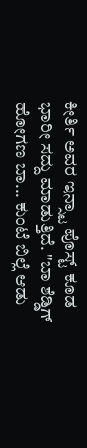ಕೀರ್ತಿ ಅವರ ಇನ್ಸ್ಟಾ ಪೊಸ್ಟ್ ಕೂಡ ಭಾರೀ ಸದ್ದು ಮಾಡುತ್ತಿದೆ. "ಬಾ ಶೆಡ್ಡಿಗ್ ಹೋಗಣ ಬಾ... ಕುಂಟೆ ಬಿಲ್ಲೆ ಆಡು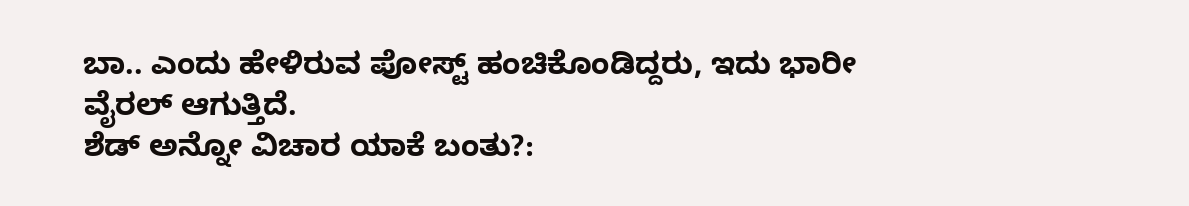ಬಾ.. ಎಂದು ಹೇಳಿರುವ ಪೋಸ್ಟ್ ಹಂಚಿಕೊಂಡಿದ್ದರು, ಇದು ಭಾರೀ ವೈರಲ್ ಆಗುತ್ತಿದೆ.
ಶೆಡ್ ಅನ್ನೋ ವಿಚಾರ ಯಾಕೆ ಬಂತು?: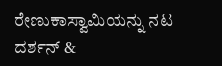ರೇಣುಕಾಸ್ವಾಮಿಯನ್ನು ನಟ ದರ್ಶನ್ &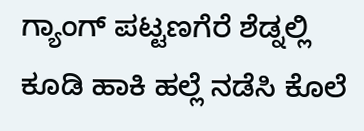ಗ್ಯಾಂಗ್ ಪಟ್ಟಣಗೆರೆ ಶೆಡ್ನಲ್ಲಿ ಕೂಡಿ ಹಾಕಿ ಹಲ್ಲೆ ನಡೆಸಿ ಕೊಲೆ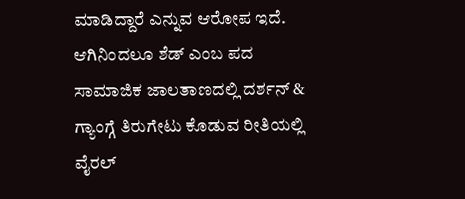ಮಾಡಿದ್ದಾರೆ ಎನ್ನುವ ಆರೋಪ ಇದೆ. ಆಗಿನಿಂದಲೂ ಶೆಡ್ ಎಂಬ ಪದ ಸಾಮಾಜಿಕ ಜಾಲತಾಣದಲ್ಲಿ ದರ್ಶನ್ & ಗ್ಯಾಂಗ್ಗೆ ತಿರುಗೇಟು ಕೊಡುವ ರೀತಿಯಲ್ಲಿ ವೈರಲ್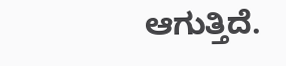ಆಗುತ್ತಿದೆ.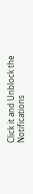Click it and Unblock the Notifications